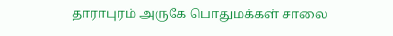தாராபுரம் அருகே பொதுமக்கள் சாலை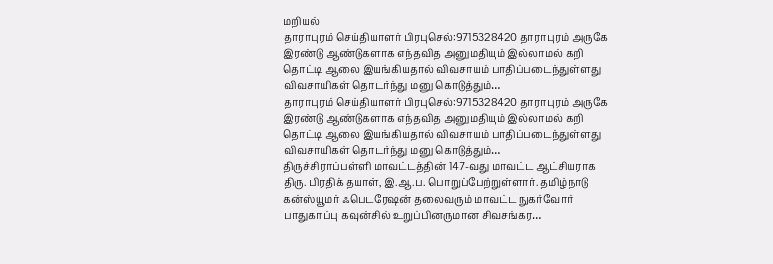மறியல்
தாராபுரம் செய்தியாளர் பிரபுசெல்:9715328420 தாராபுரம் அருகே இரண்டு ஆண்டுகளாக எந்தவித அனுமதியும் இல்லாமல் கறி தொட்டி ஆலை இயங்கியதால் விவசாயம் பாதிப்படைந்துள்ளது விவசாயிகள் தொடர்ந்து மனு கொடுத்தும்…
தாராபுரம் செய்தியாளர் பிரபுசெல்:9715328420 தாராபுரம் அருகே இரண்டு ஆண்டுகளாக எந்தவித அனுமதியும் இல்லாமல் கறி தொட்டி ஆலை இயங்கியதால் விவசாயம் பாதிப்படைந்துள்ளது விவசாயிகள் தொடர்ந்து மனு கொடுத்தும்…
திருச்சிராப்பள்ளி மாவட்டத்தின் 147-வது மாவட்ட ஆட்சியராக திரு. பிரதிக் தயாள், இ.ஆ.ப. பொறுப்பேற்றுள்ளார். தமிழ்நாடு கன்ஸ்யூமர் ஃபெடரேஷன் தலைவரும் மாவட்ட நுகர்வோர் பாதுகாப்பு கவுன்சில் உறுப்பினருமான சிவசங்கர…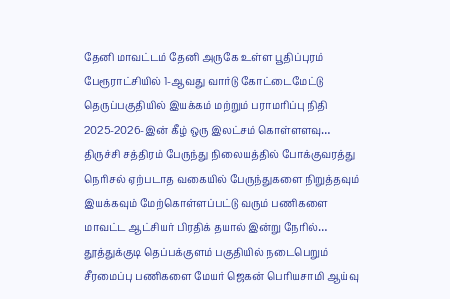தேனி மாவட்டம் தேனி அருகே உள்ள பூதிப்புரம் பேரூராட்சியில் 1-ஆவது வார்டு கோட்டைமேட்டு தெருப்பகுதியில் இயக்கம் மற்றும் பராமரிப்பு நிதி 2025-2026-இன் கீழ் ஒரு இலட்சம் கொள்ளளவு…
திருச்சி சத்திரம் பேருந்து நிலையத்தில் போக்குவரத்து நெரிசல் ஏற்படாத வகையில் பேருந்துகளை நிறுத்தவும் இயக்கவும் மேற்கொள்ளப்பட்டு வரும் பணிகளை மாவட்ட ஆட்சியர் பிரதிக் தயால் இன்று நேரில்…
தூத்துக்குடி தெப்பக்குளம் பகுதியில் நடைபெறும் சீரமைப்பு பணிகளை மேயர் ஜெகன் பொியசாமி ஆய்வு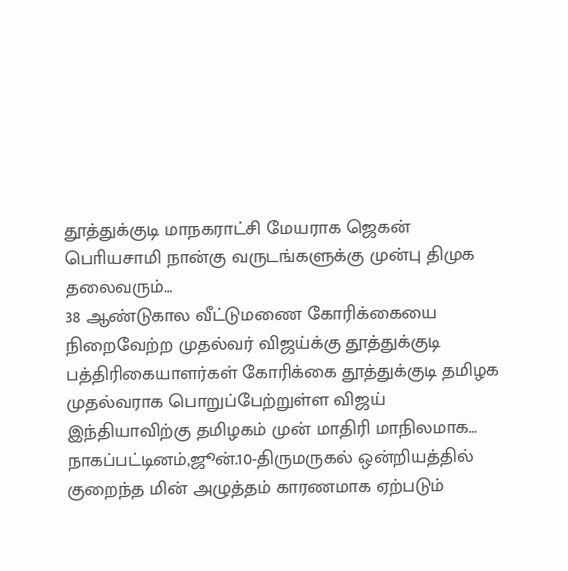தூத்துக்குடி மாநகராட்சி மேயராக ஜெகன் பொியசாமி நான்கு வருடங்களுக்கு முன்பு திமுக தலைவரும்…
38 ஆண்டுகால வீட்டுமணை கோரிக்கையை நிறைவேற்ற முதல்வர் விஜய்க்கு தூத்துக்குடி பத்திரிகையாளர்கள் கோரிக்கை தூத்துக்குடி தமிழக முதல்வராக பொறுப்பேற்றுள்ள விஜய் இந்தியாவிற்கு தமிழகம் முன் மாதிரி மாநிலமாக…
நாகப்பட்டினம்,ஜூன்.10-திருமருகல் ஒன்றியத்தில் குறைந்த மின் அழுத்தம் காரணமாக ஏற்படும்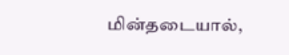மின்தடையால்,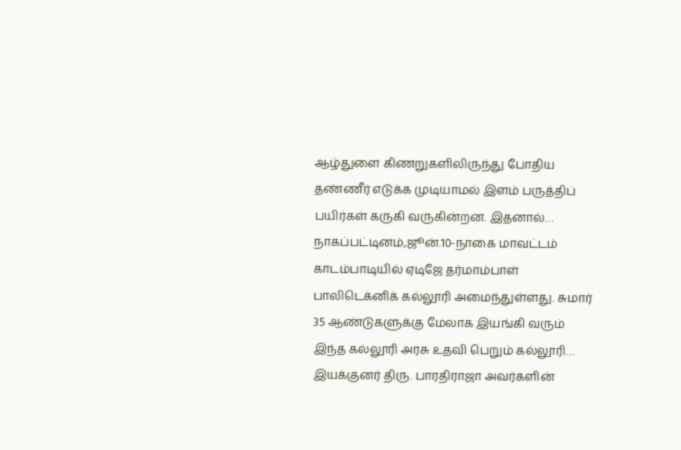ஆழ்துளை கிணறுகளிலிருந்து போதிய தண்ணீர் எடுக்க முடியாமல் இளம் பருத்திப் பயிர்கள் கருகி வருகின்றன. இதனால்…
நாகப்பட்டினம்,ஜூன்.10-நாகை மாவட்டம் காடம்பாடியில் ஏடிஜே தர்மாம்பாள் பாலிடெக்னிக் கல்லூரி அமைந்துள்ளது. சுமார் 35 ஆண்டுகளுக்கு மேலாக இயங்கி வரும் இந்த கல்லூரி அரசு உதவி பெறும் கல்லூரி…
இயக்குனர் திரு. பாரதிராஜா அவர்களின்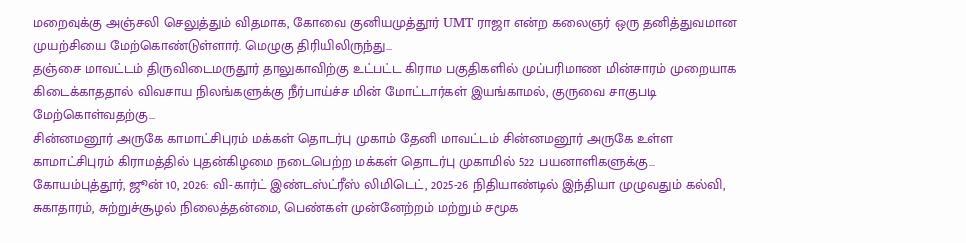மறைவுக்கு அஞ்சலி செலுத்தும் விதமாக, கோவை குனியமுத்தூர் UMT ராஜா என்ற கலைஞர் ஒரு தனித்துவமான முயற்சியை மேற்கொண்டுள்ளார். மெழுகு திரியிலிருந்து…
தஞ்சை மாவட்டம் திருவிடைமருதூர் தாலுகாவிற்கு உட்பட்ட கிராம பகுதிகளில் முப்பரிமாண மின்சாரம் முறையாக கிடைக்காததால் விவசாய நிலங்களுக்கு நீர்பாய்ச்ச மின் மோட்டார்கள் இயங்காமல், குருவை சாகுபடி மேற்கொள்வதற்கு…
சின்னமனூர் அருகே காமாட்சிபுரம் மக்கள் தொடர்பு முகாம் தேனி மாவட்டம் சின்னமனூர் அருகே உள்ள காமாட்சிபுரம் கிராமத்தில் புதன்கிழமை நடைபெற்ற மக்கள் தொடர்பு முகாமில் 522 பயனாளிகளுக்கு…
கோயம்புத்தூர், ஜூன் 10, 2026: வி-கார்ட் இண்டஸ்ட்ரீஸ் லிமிடெட், 2025-26 நிதியாண்டில் இந்தியா முழுவதும் கல்வி, சுகாதாரம், சுற்றுச்சூழல் நிலைத்தன்மை, பெண்கள் முன்னேற்றம் மற்றும் சமூக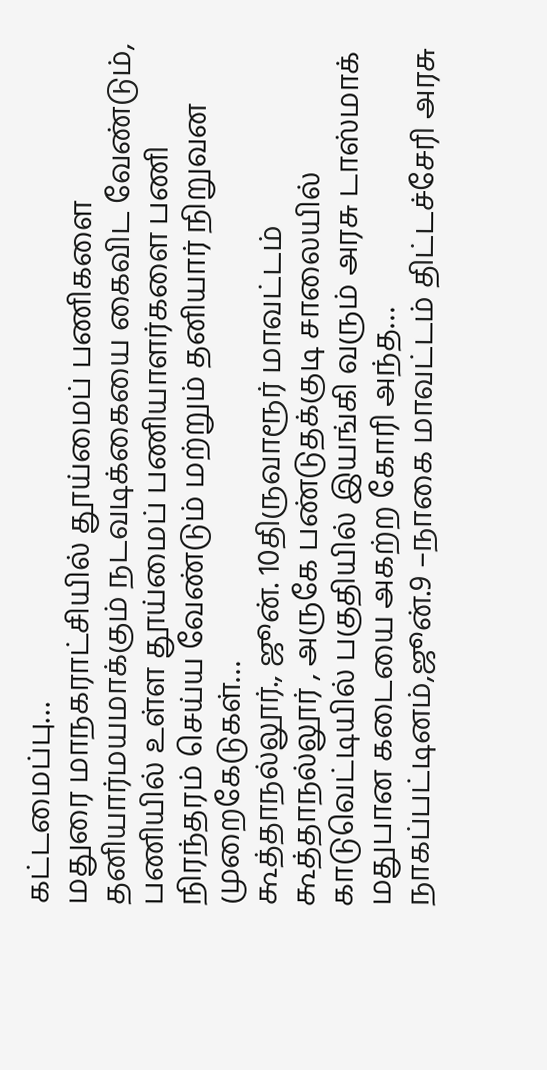கட்டமைப்பு…
மதுரை மாநகராட்சியில் தூய்மைப் பணிகளை தனியார்மயமாக்கும் நடவடிக்கையை கைவிட வேண்டும், பணியில் உள்ள தூய்மைப் பணியாளர்களை பணி நிரந்தரம் செய்ய வேண்டும் மற்றும் தனியார் நிறுவன முறைகேடுகள்…
கூத்தாநல்லூர்., ஜூன். 10திருவாரூர் மாவட்டம் கூத்தாநல்லூர் , அருகே பண்டுதக்குடி சாலையில் காடுவெட்டியில் பகுதியில் இயங்கி வரும் அரசு டாஸ்மாக் மதுபான கடையை அகற்ற கோரி அந்த…
நாகப்பட்டினம்,ஜூன்.9 –நாகை மாவட்டம் திட்டச்சேரி அரசு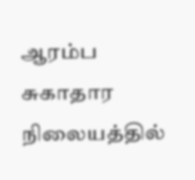ஆரம்ப சுகாதார நிலையத்தில்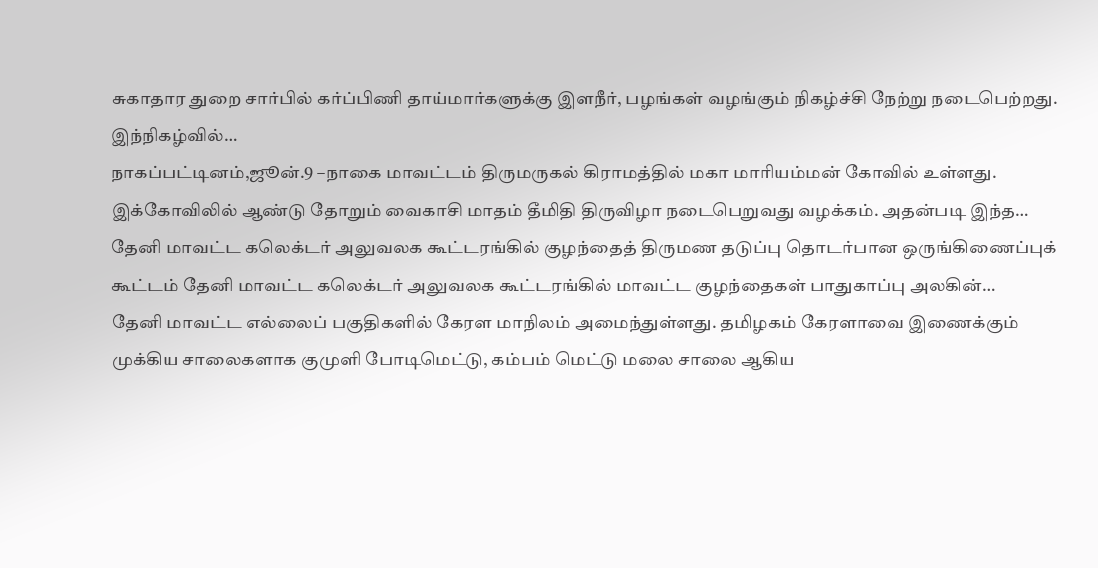சுகாதார துறை சார்பில் கர்ப்பிணி தாய்மார்களுக்கு இளநீர், பழங்கள் வழங்கும் நிகழ்ச்சி நேற்று நடைபெற்றது. இந்நிகழ்வில்…
நாகப்பட்டினம்,ஜூன்.9 –நாகை மாவட்டம் திருமருகல் கிராமத்தில் மகா மாரியம்மன் கோவில் உள்ளது. இக்கோவிலில் ஆண்டு தோறும் வைகாசி மாதம் தீமிதி திருவிழா நடைபெறுவது வழக்கம். அதன்படி இந்த…
தேனி மாவட்ட கலெக்டர் அலுவலக கூட்டரங்கில் குழந்தைத் திருமண தடுப்பு தொடர்பான ஒருங்கிணைப்புக் கூட்டம் தேனி மாவட்ட கலெக்டர் அலுவலக கூட்டரங்கில் மாவட்ட குழந்தைகள் பாதுகாப்பு அலகின்…
தேனி மாவட்ட எல்லைப் பகுதிகளில் கேரள மாநிலம் அமைந்துள்ளது. தமிழகம் கேரளாவை இணைக்கும் முக்கிய சாலைகளாக குமுளி போடிமெட்டு, கம்பம் மெட்டு மலை சாலை ஆகிய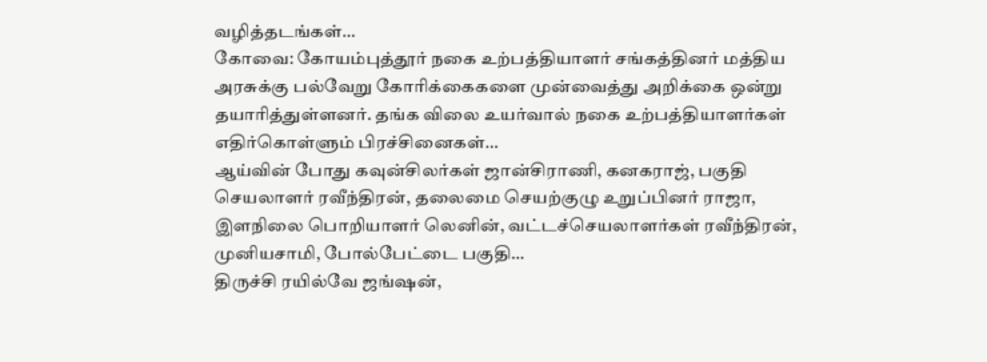வழித்தடங்கள்…
கோவை: கோயம்புத்தூர் நகை உற்பத்தியாளர் சங்கத்தினர் மத்திய அரசுக்கு பல்வேறு கோரிக்கைகளை முன்வைத்து அறிக்கை ஒன்று தயாரித்துள்ளனர். தங்க விலை உயர்வால் நகை உற்பத்தியாளர்கள் எதிர்கொள்ளும் பிரச்சினைகள்…
ஆய்வின் போது கவுன்சிலர்கள் ஜான்சிராணி, கனகராஜ், பகுதி செயலாளர் ரவீந்திரன், தலைமை செயற்குழு உறுப்பினர் ராஜா, இளநிலை பொறியாளர் லெனின், வட்டச்செயலாளர்கள் ரவீந்திரன், முனியசாமி, போல்பேட்டை பகுதி…
திருச்சி ரயில்வே ஜங்ஷன்,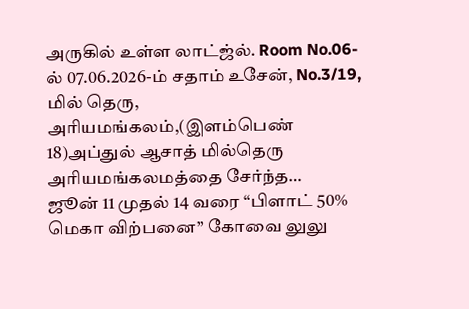அருகில் உள்ள லாட்ஜ்ல். Room No.06-ல் 07.06.2026-ம் சதாம் உசேன், No.3/19, மில் தெரு, அரியமங்கலம்,(இளம்பெண் 18)அப்துல் ஆசாத் மில்தெரு அரியமங்கலமத்தை சேர்ந்த…
ஜூன் 11 முதல் 14 வரை “பிளாட் 50% மெகா விற்பனை” கோவை லுலு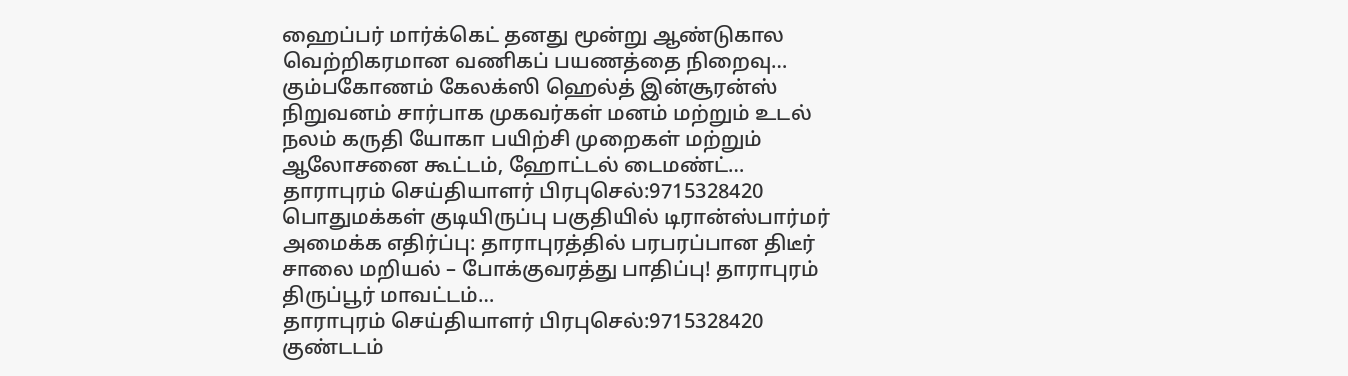ஹைப்பர் மார்க்கெட் தனது மூன்று ஆண்டுகால வெற்றிகரமான வணிகப் பயணத்தை நிறைவு…
கும்பகோணம் கேலக்ஸி ஹெல்த் இன்சூரன்ஸ் நிறுவனம் சார்பாக முகவர்கள் மனம் மற்றும் உடல் நலம் கருதி யோகா பயிற்சி முறைகள் மற்றும் ஆலோசனை கூட்டம், ஹோட்டல் டைமண்ட்…
தாராபுரம் செய்தியாளர் பிரபுசெல்:9715328420 பொதுமக்கள் குடியிருப்பு பகுதியில் டிரான்ஸ்பார்மர் அமைக்க எதிர்ப்பு: தாராபுரத்தில் பரபரப்பான திடீர் சாலை மறியல் – போக்குவரத்து பாதிப்பு! தாராபுரம் திருப்பூர் மாவட்டம்…
தாராபுரம் செய்தியாளர் பிரபுசெல்:9715328420 குண்டடம்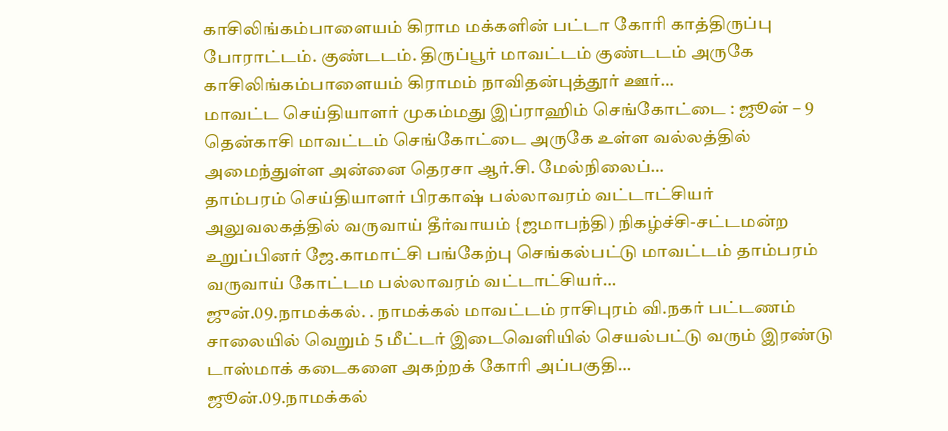காசிலிங்கம்பாளையம் கிராம மக்களின் பட்டா கோரி காத்திருப்பு போராட்டம். குண்டடம். திருப்பூர் மாவட்டம் குண்டடம் அருகே காசிலிங்கம்பாளையம் கிராமம் நாவிதன்புத்தூர் ஊர்…
மாவட்ட செய்தியாளர் முகம்மது இப்ராஹிம் செங்கோட்டை : ஜூன் – 9 தென்காசி மாவட்டம் செங்கோட்டை அருகே உள்ள வல்லத்தில் அமைந்துள்ள அன்னை தெரசா ஆர்.சி. மேல்நிலைப்…
தாம்பரம் செய்தியாளர் பிரகாஷ் பல்லாவரம் வட்டாட்சியர் அலுவலகத்தில் வருவாய் தீர்வாயம் {ஜமாபந்தி) நிகழ்ச்சி-சட்டமன்ற உறுப்பினர் ஜே.காமாட்சி பங்கேற்பு செங்கல்பட்டு மாவட்டம் தாம்பரம் வருவாய் கோட்டம பல்லாவரம் வட்டாட்சியர்…
ஜுன்.09.நாமக்கல். . நாமக்கல் மாவட்டம் ராசிபுரம் வி.நகர் பட்டணம் சாலையில் வெறும் 5 மீட்டர் இடைவெளியில் செயல்பட்டு வரும் இரண்டு டாஸ்மாக் கடைகளை அகற்றக் கோரி அப்பகுதி…
ஜூன்.09.நாமக்கல்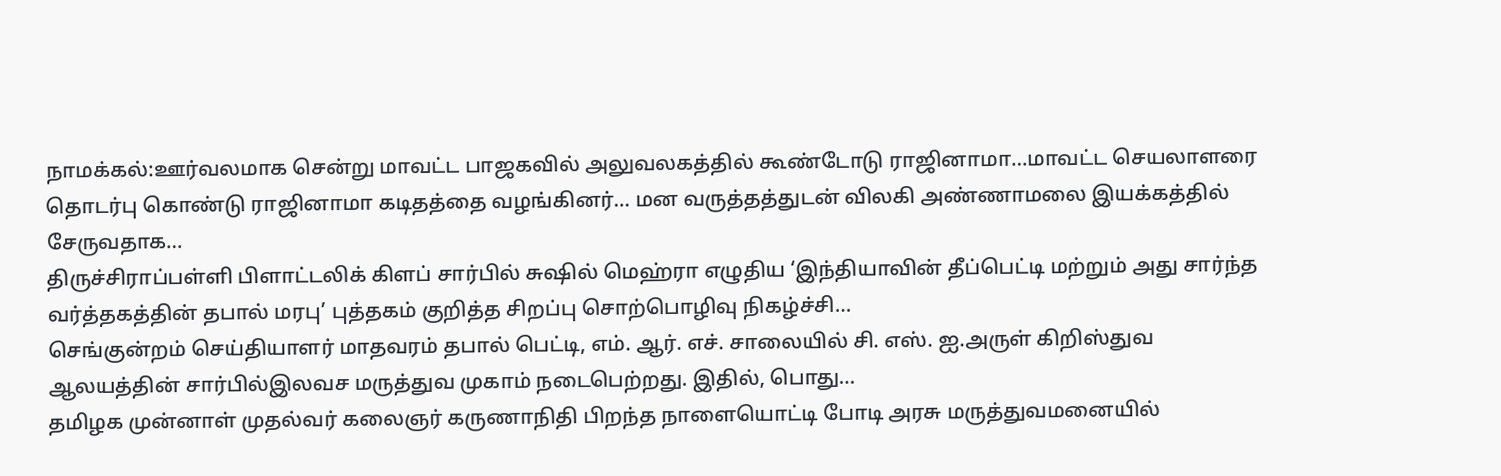நாமக்கல்:ஊர்வலமாக சென்று மாவட்ட பாஜகவில் அலுவலகத்தில் கூண்டோடு ராஜினாமா…மாவட்ட செயலாளரை தொடர்பு கொண்டு ராஜினாமா கடிதத்தை வழங்கினர்… மன வருத்தத்துடன் விலகி அண்ணாமலை இயக்கத்தில் சேருவதாக…
திருச்சிராப்பள்ளி பிளாட்டலிக் கிளப் சார்பில் சுஷில் மெஹ்ரா எழுதிய ‘இந்தியாவின் தீப்பெட்டி மற்றும் அது சார்ந்த வர்த்தகத்தின் தபால் மரபு’ புத்தகம் குறித்த சிறப்பு சொற்பொழிவு நிகழ்ச்சி…
செங்குன்றம் செய்தியாளர் மாதவரம் தபால் பெட்டி, எம். ஆர். எச். சாலையில் சி. எஸ். ஐ.அருள் கிறிஸ்துவ ஆலயத்தின் சார்பில்இலவச மருத்துவ முகாம் நடைபெற்றது. இதில், பொது…
தமிழக முன்னாள் முதல்வர் கலைஞர் கருணாநிதி பிறந்த நாளையொட்டி போடி அரசு மருத்துவமனையில்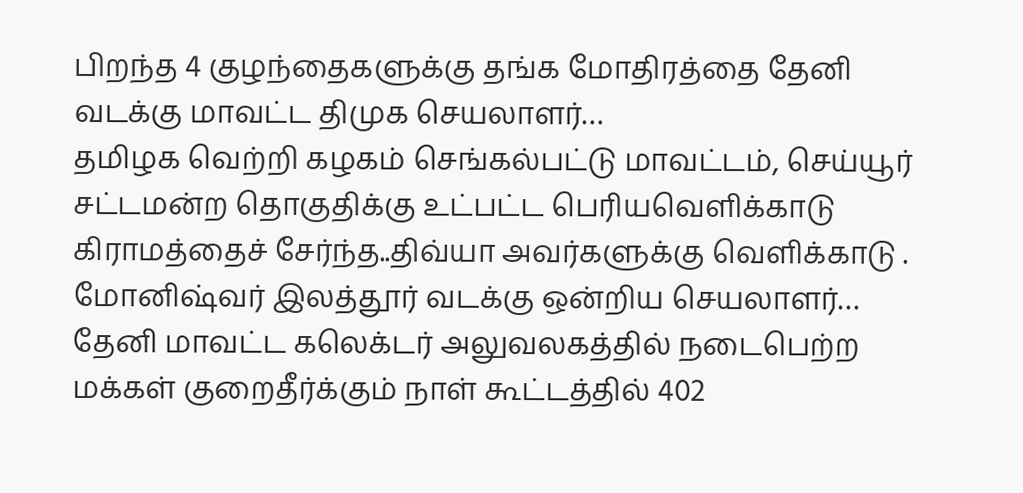பிறந்த 4 குழந்தைகளுக்கு தங்க மோதிரத்தை தேனி வடக்கு மாவட்ட திமுக செயலாளர்…
தமிழக வெற்றி கழகம் செங்கல்பட்டு மாவட்டம், செய்யூர் சட்டமன்ற தொகுதிக்கு உட்பட்ட பெரியவெளிக்காடு கிராமத்தைச் சேர்ந்த..திவ்யா அவர்களுக்கு வெளிக்காடு . மோனிஷ்வர் இலத்தூர் வடக்கு ஒன்றிய செயலாளர்…
தேனி மாவட்ட கலெக்டர் அலுவலகத்தில் நடைபெற்ற மக்கள் குறைதீர்க்கும் நாள் கூட்டத்தில் 402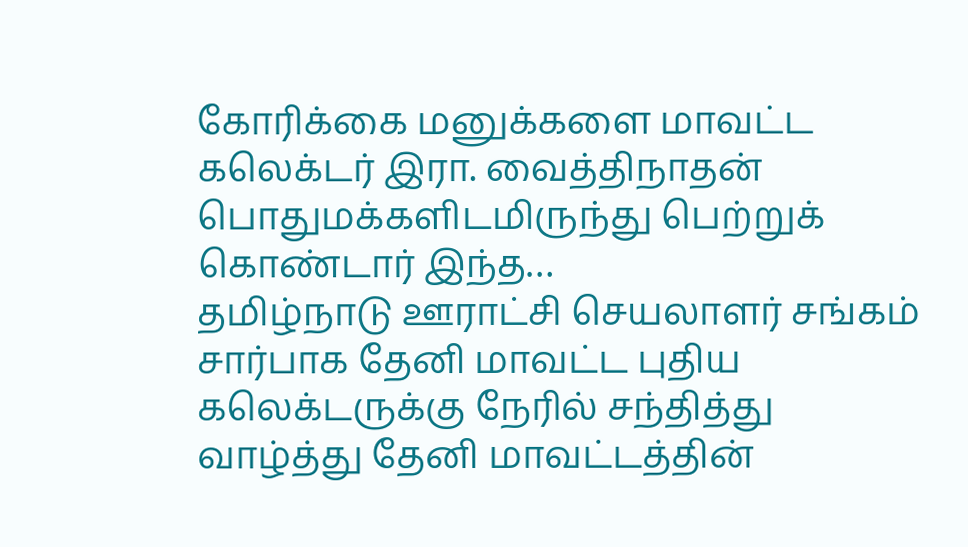கோரிக்கை மனுக்களை மாவட்ட கலெக்டர் இரா. வைத்திநாதன் பொதுமக்களிடமிருந்து பெற்றுக் கொண்டார் இந்த…
தமிழ்நாடு ஊராட்சி செயலாளர் சங்கம் சார்பாக தேனி மாவட்ட புதிய கலெக்டருக்கு நேரில் சந்தித்து வாழ்த்து தேனி மாவட்டத்தின்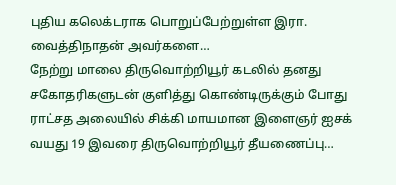புதிய கலெக்டராக பொறுப்பேற்றுள்ள இரா. வைத்திநாதன் அவர்களை…
நேற்று மாலை திருவொற்றியூர் கடலில் தனது சகோதரிகளுடன் குளித்து கொண்டிருக்கும் போது ராட்சத அலையில் சிக்கி மாயமான இளைஞர் ஐசக் வயது 19 இவரை திருவொற்றியூர் தீயணைப்பு…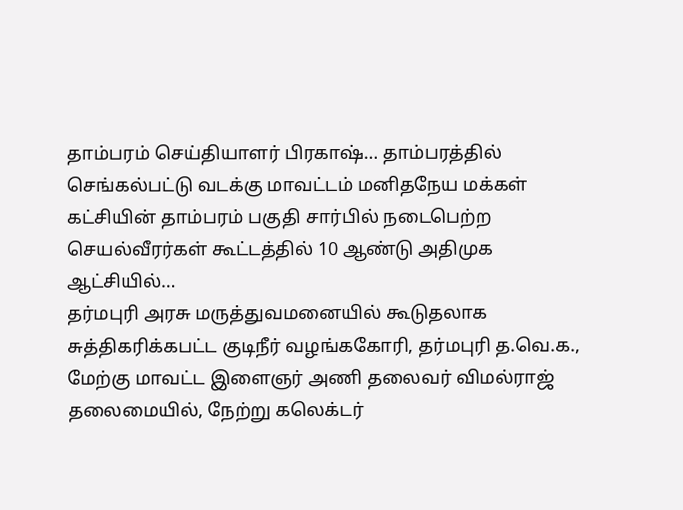தாம்பரம் செய்தியாளர் பிரகாஷ்… தாம்பரத்தில் செங்கல்பட்டு வடக்கு மாவட்டம் மனிதநேய மக்கள் கட்சியின் தாம்பரம் பகுதி சார்பில் நடைபெற்ற செயல்வீரர்கள் கூட்டத்தில் 10 ஆண்டு அதிமுக ஆட்சியில்…
தர்மபுரி அரசு மருத்துவமனையில் கூடுதலாக சுத்திகரிக்கபட்ட குடிநீர் வழங்ககோரி, தர்மபுரி த.வெ.க., மேற்கு மாவட்ட இளைஞர் அணி தலைவர் விமல்ராஜ் தலைமையில், நேற்று கலெக்டர்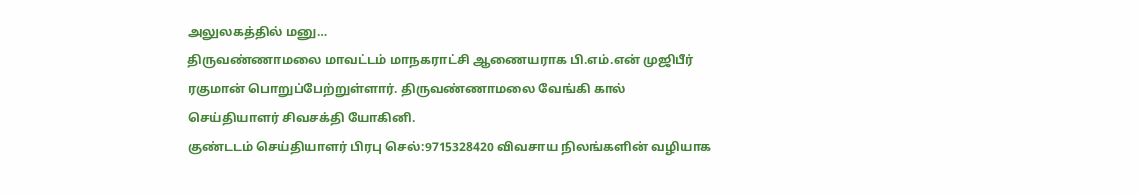அலுலகத்தில் மனு…
திருவண்ணாமலை மாவட்டம் மாநகராட்சி ஆணையராக பி.எம்.என் முஜிபீர் ரகுமான் பொறுப்பேற்றுள்ளார். திருவண்ணாமலை வேங்கி கால் செய்தியாளர் சிவசக்தி யோகினி.
குண்டடம் செய்தியாளர் பிரபு செல்:9715328420 விவசாய நிலங்களின் வழியாக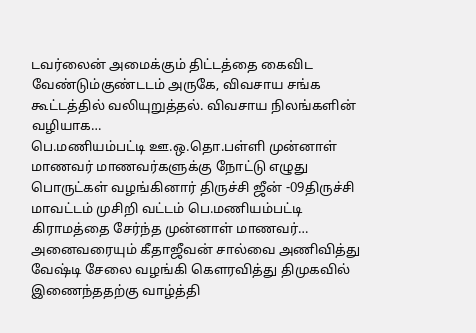டவர்லைன் அமைக்கும் திட்டத்தை கைவிட வேண்டும்குண்டடம் அருகே, விவசாய சங்க கூட்டத்தில் வலியுறுத்தல். விவசாய நிலங்களின் வழியாக…
பெ.மணியம்பட்டி ஊ.ஒ.தொ.பள்ளி முன்னாள் மாணவர் மாணவர்களுக்கு நோட்டு எழுது பொருட்கள் வழங்கினார் திருச்சி ஜீன் -09திருச்சி மாவட்டம் முசிறி வட்டம் பெ.மணியம்பட்டி கிராமத்தை சேர்ந்த முன்னாள் மாணவர்…
அனைவரையும் கீதாஜீவன் சால்வை அணிவித்து வேஷ்டி சேலை வழங்கி கௌரவித்து திமுகவில் இணைந்ததற்கு வாழ்த்தி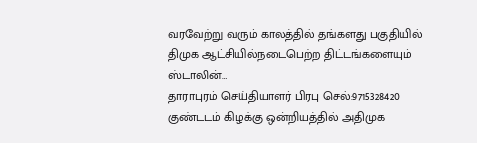வரவேற்று வரும் காலத்தில் தங்களது பகுதியில் திமுக ஆட்சியில்நடைபெற்ற திட்டங்களையும் ஸ்டாலின்…
தாராபுரம் செய்தியாளர் பிரபு செல்:9715328420 குண்டடம் கிழக்கு ஒன்றியத்தில் அதிமுக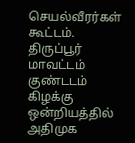செயல்வீரர்கள் கூட்டம். திருப்பூர் மாவட்டம் குண்டடம் கிழக்கு ஒன்றியத்தில் அதிமுக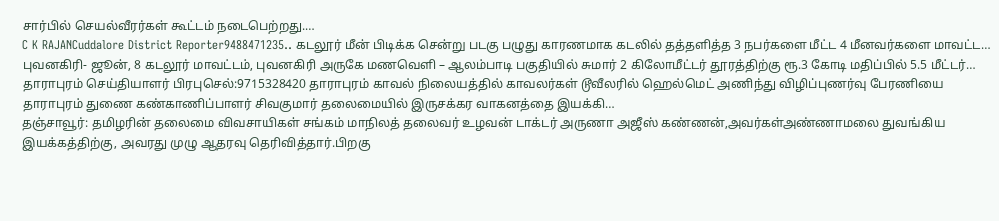சார்பில் செயல்வீரர்கள் கூட்டம் நடைபெற்றது.…
C K RAJANCuddalore District Reporter9488471235.. கடலூர் மீன் பிடிக்க சென்று படகு பழுது காரணமாக கடலில் தத்தளித்த 3 நபர்களை மீட்ட 4 மீனவர்களை மாவட்ட…
புவனகிரி- ஜூன், 8 கடலூர் மாவட்டம், புவனகிரி அருகே மணவெளி – ஆலம்பாடி பகுதியில் சுமார் 2 கிலோமீட்டர் தூரத்திற்கு ரூ.3 கோடி மதிப்பில் 5.5 மீட்டர்…
தாராபுரம் செய்தியாளர் பிரபுசெல்:9715328420 தாராபுரம் காவல் நிலையத்தில் காவலர்கள் டூவீலரில் ஹெல்மெட் அணிந்து விழிப்புணர்வு பேரணியை தாராபுரம் துணை கண்காணிப்பாளர் சிவகுமார் தலைமையில் இருசக்கர வாகனத்தை இயக்கி…
தஞ்சாவூர்: தமிழரின் தலைமை விவசாயிகள் சங்கம் மாநிலத் தலைவர் உழவன் டாக்டர் அருணா அஜீஸ் கண்ணன்,அவர்கள்அண்ணாமலை துவங்கிய இயக்கத்திற்கு, அவரது முழு ஆதரவு தெரிவித்தார்.பிறகு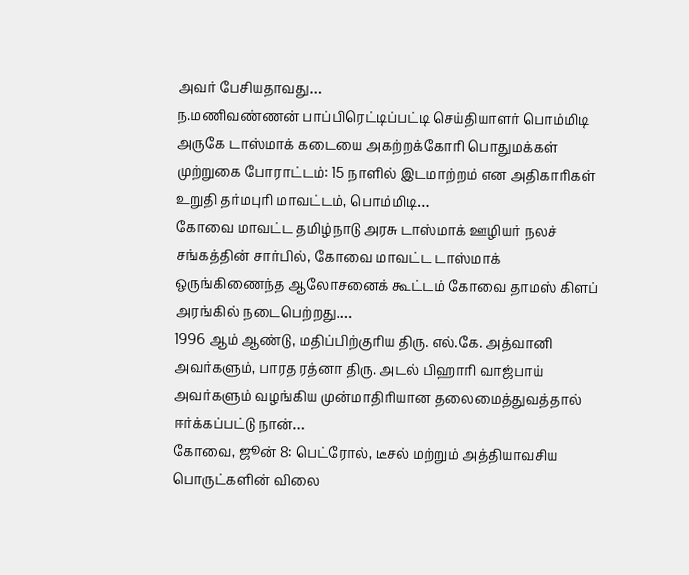அவர் பேசியதாவது…
ந.மணிவண்ணன் பாப்பிரெட்டிப்பட்டி செய்தியாளர் பொம்மிடி அருகே டாஸ்மாக் கடையை அகற்றக்கோரி பொதுமக்கள் முற்றுகை போராட்டம்: 15 நாளில் இடமாற்றம் என அதிகாரிகள் உறுதி தர்மபுரி மாவட்டம், பொம்மிடி…
கோவை மாவட்ட தமிழ்நாடு அரசு டாஸ்மாக் ஊழியர் நலச் சங்கத்தின் சார்பில், கோவை மாவட்ட டாஸ்மாக் ஒருங்கிணைந்த ஆலோசனைக் கூட்டம் கோவை தாமஸ் கிளப் அரங்கில் நடைபெற்றது.…
1996 ஆம் ஆண்டு, மதிப்பிற்குரிய திரு. எல்.கே. அத்வானி அவர்களும், பாரத ரத்னா திரு. அடல் பிஹாரி வாஜ்பாய் அவர்களும் வழங்கிய முன்மாதிரியான தலைமைத்துவத்தால் ஈர்க்கப்பட்டு நான்…
கோவை, ஜூன் 8: பெட்ரோல், டீசல் மற்றும் அத்தியாவசிய பொருட்களின் விலை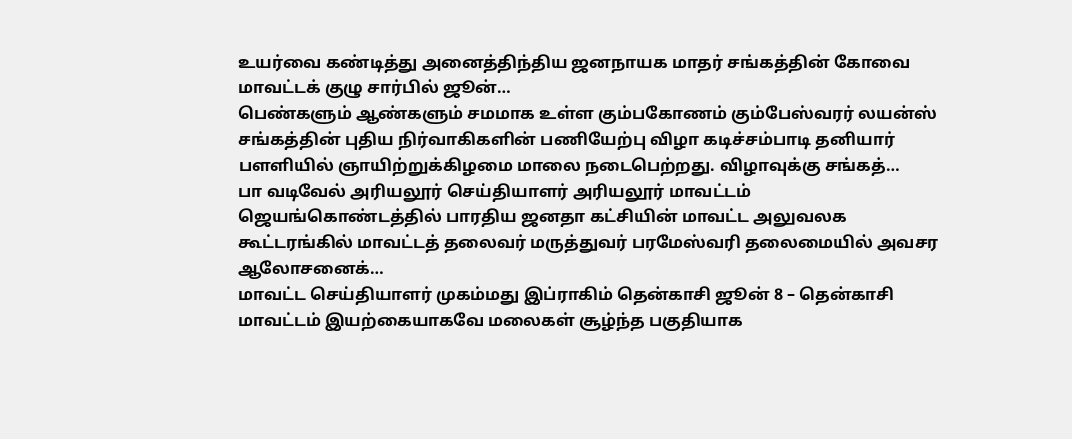உயர்வை கண்டித்து அனைத்திந்திய ஜனநாயக மாதர் சங்கத்தின் கோவை மாவட்டக் குழு சார்பில் ஜூன்…
பெண்களும் ஆண்களும் சமமாக உள்ள கும்பகோணம் கும்பேஸ்வரர் லயன்ஸ் சங்கத்தின் புதிய நிர்வாகிகளின் பணியேற்பு விழா கடிச்சம்பாடி தனியார் பளளியில் ஞாயிற்றுக்கிழமை மாலை நடைபெற்றது. விழாவுக்கு சங்கத்…
பா வடிவேல் அரியலூர் செய்தியாளர் அரியலூர் மாவட்டம் ஜெயங்கொண்டத்தில் பாரதிய ஜனதா கட்சியின் மாவட்ட அலுவலக கூட்டரங்கில் மாவட்டத் தலைவர் மருத்துவர் பரமேஸ்வரி தலைமையில் அவசர ஆலோசனைக்…
மாவட்ட செய்தியாளர் முகம்மது இப்ராகிம் தென்காசி ஜூன் 8 – தென்காசி மாவட்டம் இயற்கையாகவே மலைகள் சூழ்ந்த பகுதியாக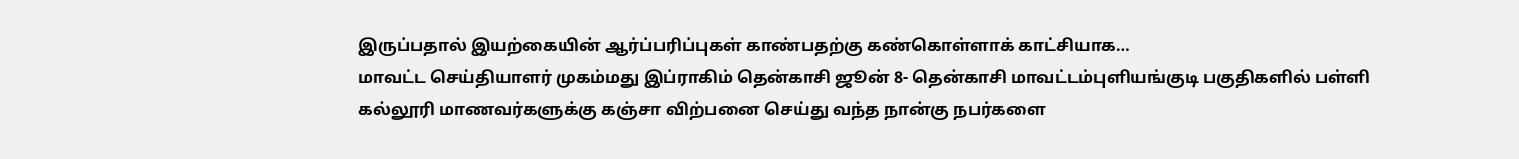இருப்பதால் இயற்கையின் ஆர்ப்பரிப்புகள் காண்பதற்கு கண்கொள்ளாக் காட்சியாக…
மாவட்ட செய்தியாளர் முகம்மது இப்ராகிம் தென்காசி ஜூன் 8- தென்காசி மாவட்டம்புளியங்குடி பகுதிகளில் பள்ளி கல்லூரி மாணவர்களுக்கு கஞ்சா விற்பனை செய்து வந்த நான்கு நபர்களை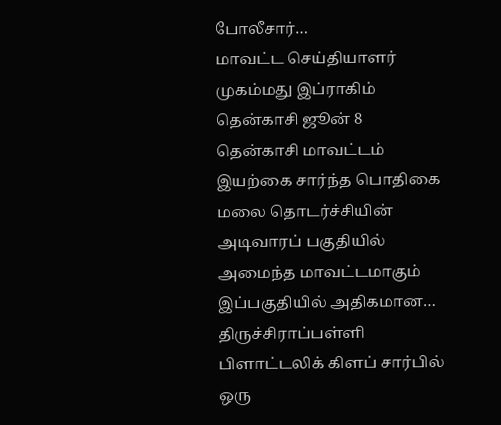போலீசார்…
மாவட்ட செய்தியாளர் முகம்மது இப்ராகிம் தென்காசி ஜூன் 8 தென்காசி மாவட்டம் இயற்கை சார்ந்த பொதிகை மலை தொடர்ச்சியின் அடிவாரப் பகுதியில் அமைந்த மாவட்டமாகும் இப்பகுதியில் அதிகமான…
திருச்சிராப்பள்ளி பிளாட்டலிக் கிளப் சார்பில் ஒரு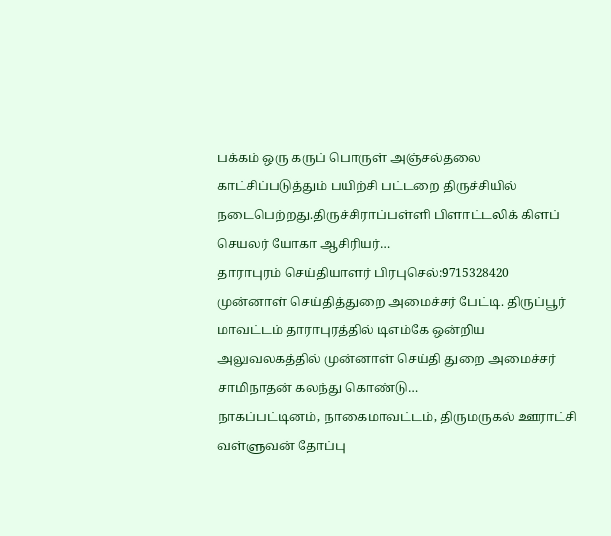பக்கம் ஒரு கருப் பொருள் அஞ்சல்தலை காட்சிப்படுத்தும் பயிற்சி பட்டறை திருச்சியில் நடைபெற்றது.திருச்சிராப்பள்ளி பிளாட்டலிக் கிளப் செயலர் யோகா ஆசிரியர்…
தாராபுரம் செய்தியாளர் பிரபுசெல்:9715328420 முன்னாள் செய்தித்துறை அமைச்சர் பேட்டி. திருப்பூர் மாவட்டம் தாராபுரத்தில் டிஎம்கே ஒன்றிய அலுவலகத்தில் முன்னாள் செய்தி துறை அமைச்சர் சாமிநாதன் கலந்து கொண்டு…
நாகப்பட்டினம், நாகைமாவட்டம், திருமருகல் ஊராட்சி வள்ளுவன் தோப்பு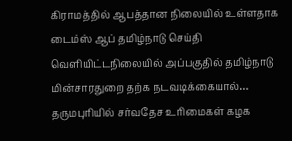கிராமத்தில் ஆபத்தான நிலையில் உள்ளதாக டைம்ஸ் ஆப் தமிழ்நாடு செய்தி வெளியிட்டநிலையில் அப்பகுதில் தமிழ்நாடு மின்சாரதுறை தற்க நடவடிக்கையால்…
தருமபுரியில் சர்வதேச உரிமைகள் கழக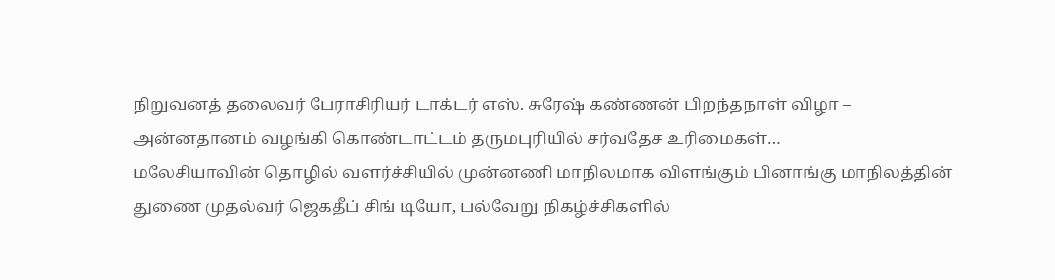நிறுவனத் தலைவர் பேராசிரியர் டாக்டர் எஸ். சுரேஷ் கண்ணன் பிறந்தநாள் விழா – அன்னதானம் வழங்கி கொண்டாட்டம் தருமபுரியில் சர்வதேச உரிமைகள்…
மலேசியாவின் தொழில் வளர்ச்சியில் முன்னணி மாநிலமாக விளங்கும் பினாங்கு மாநிலத்தின் துணை முதல்வர் ஜெகதீப் சிங் டியோ, பல்வேறு நிகழ்ச்சிகளில்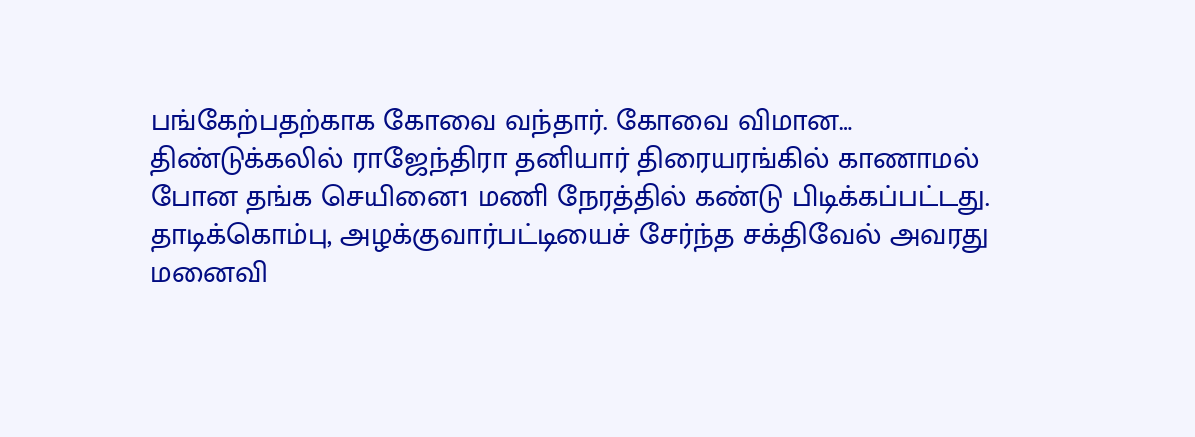பங்கேற்பதற்காக கோவை வந்தார். கோவை விமான…
திண்டுக்கலில் ராஜேந்திரா தனியார் திரையரங்கில் காணாமல் போன தங்க செயினை1 மணி நேரத்தில் கண்டு பிடிக்கப்பட்டது. தாடிக்கொம்பு, அழக்குவார்பட்டியைச் சேர்ந்த சக்திவேல் அவரது மனைவி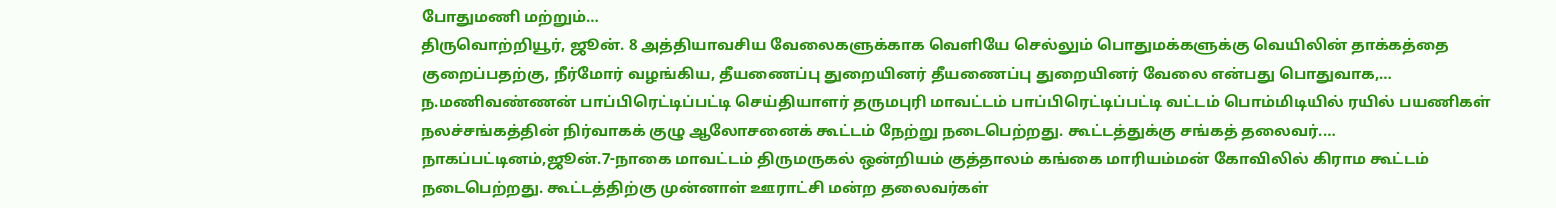போதுமணி மற்றும்…
திருவொற்றியூர், ஜூன். 8 அத்தியாவசிய வேலைகளுக்காக வெளியே செல்லும் பொதுமக்களுக்கு வெயிலின் தாக்கத்தை குறைப்பதற்கு, நீர்மோர் வழங்கிய, தீயணைப்பு துறையினர் தீயணைப்பு துறையினர் வேலை என்பது பொதுவாக,…
ந.மணிவண்ணன் பாப்பிரெட்டிப்பட்டி செய்தியாளர் தருமபுரி மாவட்டம் பாப்பிரெட்டிப்பட்டி வட்டம் பொம்மிடியில் ரயில் பயணிகள் நலச்சங்கத்தின் நிர்வாகக் குழு ஆலோசனைக் கூட்டம் நேற்று நடைபெற்றது. கூட்டத்துக்கு சங்கத் தலைவர்.…
நாகப்பட்டினம்,ஜூன்.7-நாகை மாவட்டம் திருமருகல் ஒன்றியம் குத்தாலம் கங்கை மாரியம்மன் கோவிலில் கிராம கூட்டம் நடைபெற்றது. கூட்டத்திற்கு முன்னாள் ஊராட்சி மன்ற தலைவர்கள்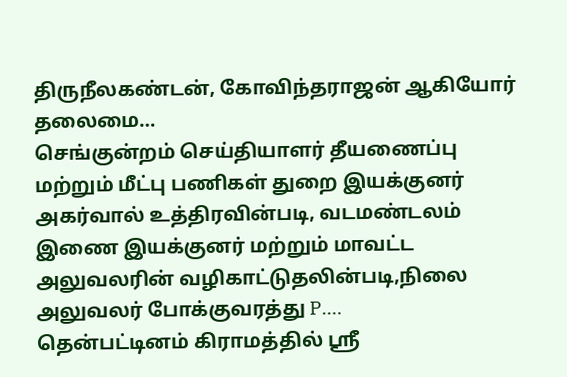திருநீலகண்டன், கோவிந்தராஜன் ஆகியோர் தலைமை…
செங்குன்றம் செய்தியாளர் தீயணைப்பு மற்றும் மீட்பு பணிகள் துறை இயக்குனர் அகர்வால் உத்திரவின்படி, வடமண்டலம் இணை இயக்குனர் மற்றும் மாவட்ட அலுவலரின் வழிகாட்டுதலின்படி,நிலை அலுவலர் போக்குவரத்து P.…
தென்பட்டினம் கிராமத்தில் ஸ்ரீ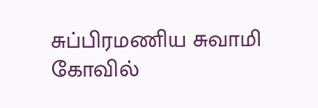சுப்பிரமணிய சுவாமி கோவில்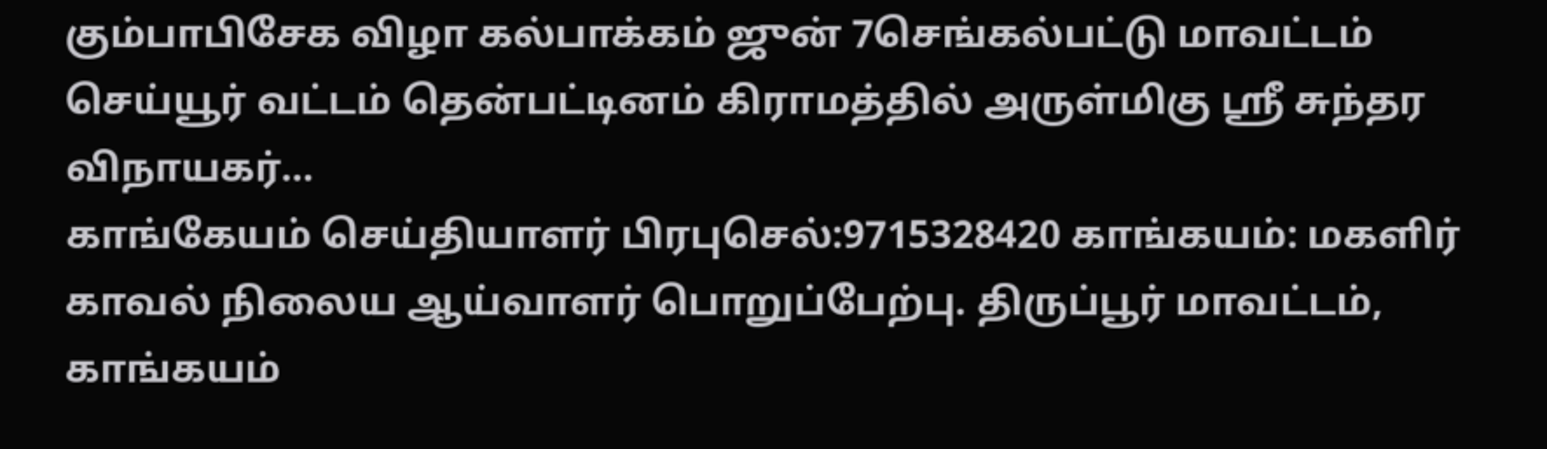கும்பாபிசேக விழா கல்பாக்கம் ஜுன் 7செங்கல்பட்டு மாவட்டம் செய்யூர் வட்டம் தென்பட்டினம் கிராமத்தில் அருள்மிகு ஸ்ரீ சுந்தர விநாயகர்…
காங்கேயம் செய்தியாளர் பிரபுசெல்:9715328420 காங்கயம்: மகளிர் காவல் நிலைய ஆய்வாளர் பொறுப்பேற்பு. திருப்பூர் மாவட்டம், காங்கயம்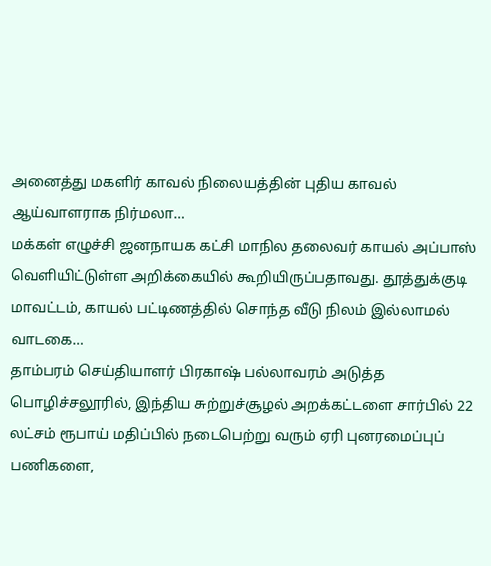அனைத்து மகளிர் காவல் நிலையத்தின் புதிய காவல் ஆய்வாளராக நிர்மலா…
மக்கள் எழுச்சி ஜனநாயக கட்சி மாநில தலைவர் காயல் அப்பாஸ் வெளியிட்டுள்ள அறிக்கையில் கூறியிருப்பதாவது. தூத்துக்குடி மாவட்டம், காயல் பட்டிணத்தில் சொந்த வீடு நிலம் இல்லாமல் வாடகை…
தாம்பரம் செய்தியாளர் பிரகாஷ் பல்லாவரம் அடுத்த பொழிச்சலூரில், இந்திய சுற்றுச்சூழல் அறக்கட்டளை சார்பில் 22 லட்சம் ரூபாய் மதிப்பில் நடைபெற்று வரும் ஏரி புனரமைப்புப் பணிகளை,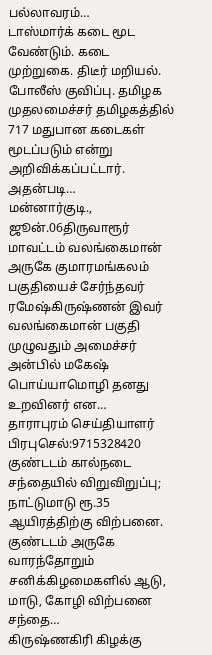பல்லாவரம்…
டாஸ்மார்க் கடை மூட வேண்டும். கடை முற்றுகை. திடீர் மறியல். போலீஸ் குவிப்பு. தமிழக முதலமைச்சர் தமிழகத்தில் 717 மதுபான கடைகள் மூடப்படும் என்று அறிவிக்கப்பட்டார். அதன்படி…
மன்னார்குடி., ஜூன்.06திருவாரூர் மாவட்டம் வலங்கைமான் அருகே குமாரமங்கலம் பகுதியைச் சேர்ந்தவர் ரமேஷ்கிருஷ்ணன் இவர் வலங்கைமான் பகுதி முழுவதும் அமைச்சர் அன்பில் மகேஷ் பொய்யாமொழி தனது உறவினர் என…
தாராபுரம் செய்தியாளர் பிரபுசெல்:9715328420 குண்டடம் கால்நடை சந்தையில் விறுவிறுப்பு; நாட்டுமாடு ரூ.35 ஆயிரத்திற்கு விற்பனை. குண்டடம் அருகே வாரந்தோறும் சனிக்கிழமைகளில் ஆடு, மாடு, கோழி விற்பனை சந்தை…
கிருஷ்ணகிரி கிழக்கு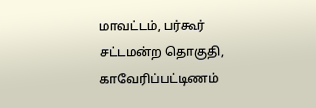மாவட்டம், பர்கூர் சட்டமன்ற தொகுதி, காவேரிப்பட்டிணம்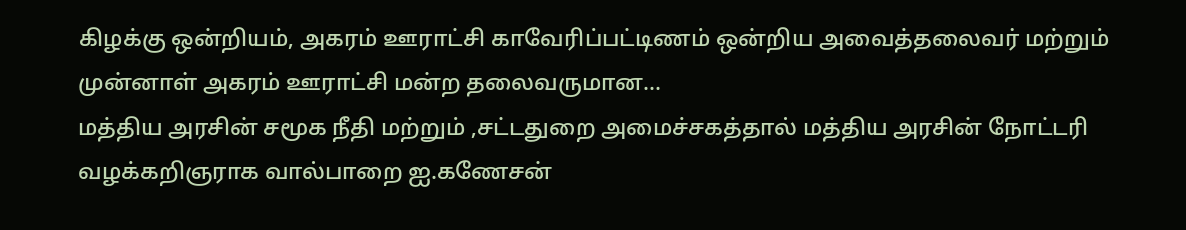கிழக்கு ஒன்றியம், அகரம் ஊராட்சி காவேரிப்பட்டிணம் ஒன்றிய அவைத்தலைவர் மற்றும் முன்னாள் அகரம் ஊராட்சி மன்ற தலைவருமான…
மத்திய அரசின் சமூக நீதி மற்றும் ,சட்டதுறை அமைச்சகத்தால் மத்திய அரசின் நோட்டரி வழக்கறிஞராக வால்பாறை ஐ.கணேசன்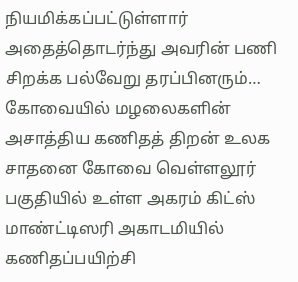நியமிக்கப்பட்டுள்ளார் அதைத்தொடர்ந்து அவரின் பணி சிறக்க பல்வேறு தரப்பினரும்…
கோவையில் மழலைகளின் அசாத்திய கணிதத் திறன் உலக சாதனை கோவை வெள்ளலூர் பகுதியில் உள்ள அகரம் கிட்ஸ் மாண்ட்டிஸரி அகாடமியில் கணிதப்பயிற்சி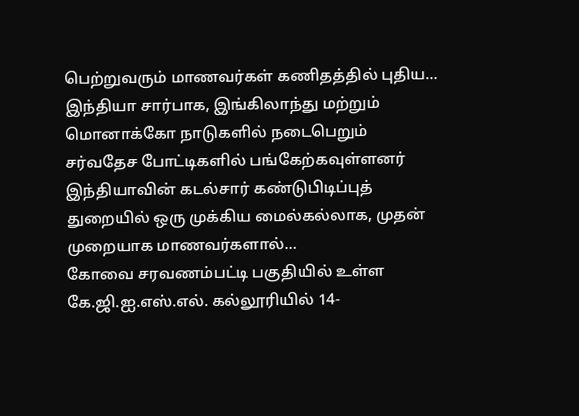பெற்றுவரும் மாணவர்கள் கணிதத்தில் புதிய…
இந்தியா சார்பாக, இங்கிலாந்து மற்றும் மொனாக்கோ நாடுகளில் நடைபெறும் சர்வதேச போட்டிகளில் பங்கேற்கவுள்ளனர் இந்தியாவின் கடல்சார் கண்டுபிடிப்புத் துறையில் ஒரு முக்கிய மைல்கல்லாக, முதன் முறையாக மாணவர்களால்…
கோவை சரவணம்பட்டி பகுதியில் உள்ள கே.ஜி.ஐ.எஸ்.எல். கல்லூரியில் 14-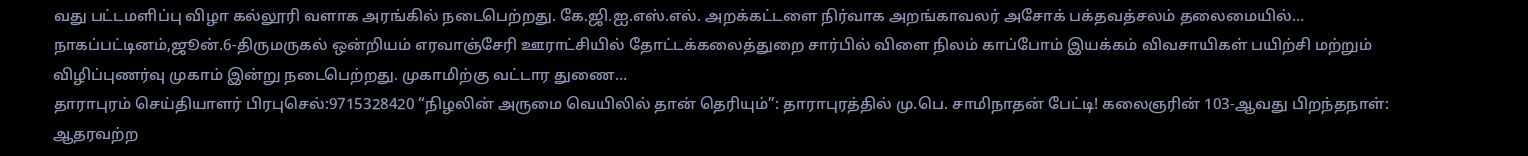வது பட்டமளிப்பு விழா கல்லூரி வளாக அரங்கில் நடைபெற்றது. கே.ஜி.ஐ.எஸ்.எல். அறக்கட்டளை நிர்வாக அறங்காவலர் அசோக் பக்தவத்சலம் தலைமையில்…
நாகப்பட்டினம்,ஜூன்.6-திருமருகல் ஒன்றியம் எரவாஞ்சேரி ஊராட்சியில் தோட்டக்கலைத்துறை சார்பில் விளை நிலம் காப்போம் இயக்கம் விவசாயிகள் பயிற்சி மற்றும் விழிப்புணர்வு முகாம் இன்று நடைபெற்றது. முகாமிற்கு வட்டார துணை…
தாராபுரம் செய்தியாளர் பிரபுசெல்:9715328420 “நிழலின் அருமை வெயிலில் தான் தெரியும்”: தாராபுரத்தில் மு.பெ. சாமிநாதன் பேட்டி! கலைஞரின் 103-ஆவது பிறந்தநாள்: ஆதரவற்ற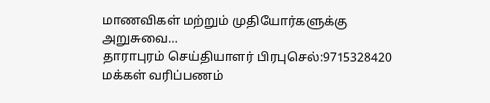மாணவிகள் மற்றும் முதியோர்களுக்கு அறுசுவை…
தாராபுரம் செய்தியாளர் பிரபுசெல்:9715328420 மக்கள் வரிப்பணம்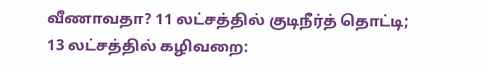வீணாவதா? 11 லட்சத்தில் குடிநீர்த் தொட்டி; 13 லட்சத்தில் கழிவறை: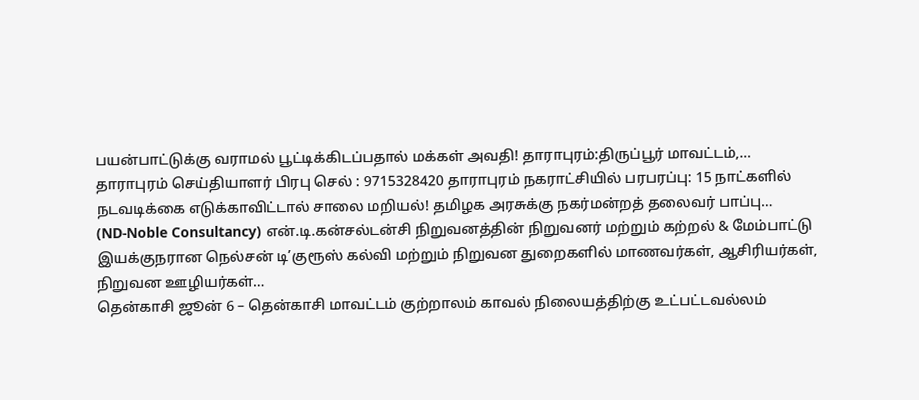பயன்பாட்டுக்கு வராமல் பூட்டிக்கிடப்பதால் மக்கள் அவதி! தாராபுரம்:திருப்பூர் மாவட்டம்,…
தாராபுரம் செய்தியாளர் பிரபு செல் : 9715328420 தாராபுரம் நகராட்சியில் பரபரப்பு: 15 நாட்களில் நடவடிக்கை எடுக்காவிட்டால் சாலை மறியல்! தமிழக அரசுக்கு நகர்மன்றத் தலைவர் பாப்பு…
(ND-Noble Consultancy) என்.டி.கன்சல்டன்சி நிறுவனத்தின் நிறுவனர் மற்றும் கற்றல் & மேம்பாட்டு இயக்குநரான நெல்சன் டி’குரூஸ் கல்வி மற்றும் நிறுவன துறைகளில் மாணவர்கள், ஆசிரியர்கள், நிறுவன ஊழியர்கள்…
தென்காசி ஜூன் 6 – தென்காசி மாவட்டம் குற்றாலம் காவல் நிலையத்திற்கு உட்பட்டவல்லம்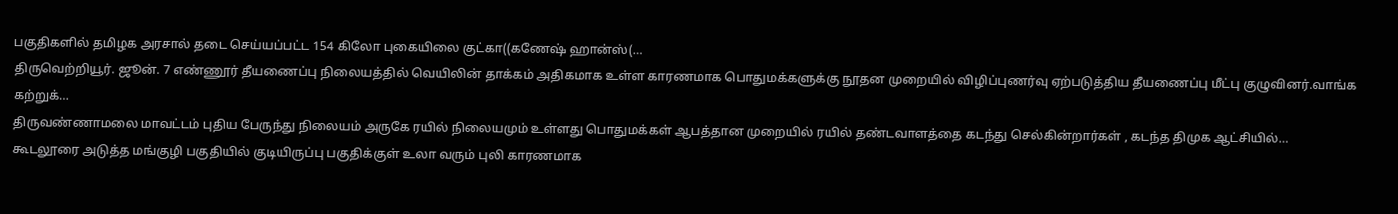பகுதிகளில் தமிழக அரசால் தடை செய்யப்பட்ட 154 கிலோ புகையிலை குட்கா((கணேஷ் ஹான்ஸ்(…
திருவெற்றியூர். ஜூன். 7 எண்ணூர் தீயணைப்பு நிலையத்தில் வெயிலின் தாக்கம் அதிகமாக உள்ள காரணமாக பொதுமக்களுக்கு நூதன முறையில் விழிப்புணர்வு ஏற்படுத்திய தீயணைப்பு மீட்பு குழுவினர்.வாங்க கற்றுக்…
திருவண்ணாமலை மாவட்டம் புதிய பேருந்து நிலையம் அருகே ரயில் நிலையமும் உள்ளது பொதுமக்கள் ஆபத்தான முறையில் ரயில் தண்டவாளத்தை கடந்து செல்கின்றார்கள் , கடந்த திமுக ஆட்சியில்…
கூடலூரை அடுத்த மங்குழி பகுதியில் குடியிருப்பு பகுதிக்குள் உலா வரும் புலி காரணமாக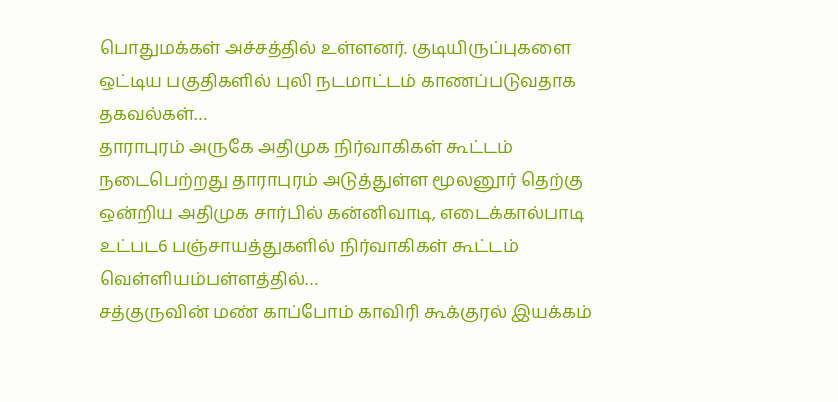பொதுமக்கள் அச்சத்தில் உள்ளனர். குடியிருப்புகளை ஒட்டிய பகுதிகளில் புலி நடமாட்டம் காணப்படுவதாக தகவல்கள்…
தாராபுரம் அருகே அதிமுக நிர்வாகிகள் கூட்டம் நடைபெற்றது தாராபுரம் அடுத்துள்ள மூலனூர் தெற்கு ஒன்றிய அதிமுக சார்பில் கன்னிவாடி, எடைக்கால்பாடி உட்பட6 பஞ்சாயத்துகளில் நிர்வாகிகள் கூட்டம் வெள்ளியம்பள்ளத்தில்…
சத்குருவின் மண் காப்போம் காவிரி கூக்குரல் இயக்கம்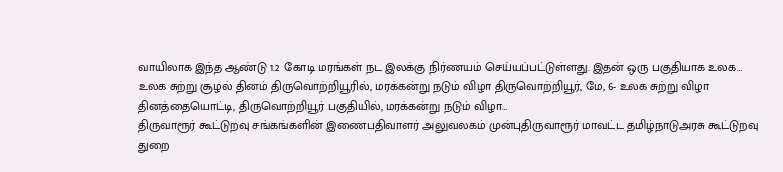வாயிலாக இந்த ஆண்டு 1.2 கோடி மரங்கள் நட இலக்கு நிர்ணயம் செய்யப்பட்டுள்ளது. இதன் ஒரு பகுதியாக உலக…
உலக சுற்று சூழல் தினம் திருவொற்றியூரில், மரக்கன்று நடும் விழா திருவொற்றியூர், மே, 6- உலக சுற்று விழா தினத்தையொட்டி, திருவொற்றியூர் பகுதியில், மரக்கன்று நடும் விழா…
திருவாரூர் கூட்டுறவு சங்கங்களின் இணைபதிவாளர் அலுவலகம் முன்புதிருவாரூர் மாவட்ட தமிழ்நாடுஅரசு கூட்டுறவு துறை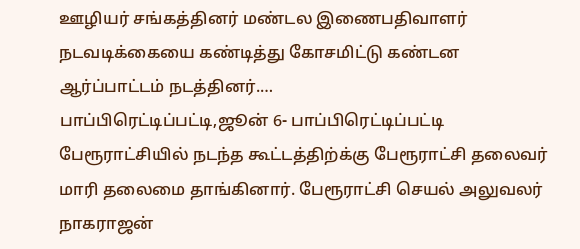ஊழியர் சங்கத்தினர் மண்டல இணைபதிவாளர் நடவடிக்கையை கண்டித்து கோசமிட்டு கண்டன ஆர்ப்பாட்டம் நடத்தினர்.…
பாப்பிரெட்டிப்பட்டி,ஜூன் 6- பாப்பிரெட்டிப்பட்டி பேரூராட்சியில் நடந்த கூட்டத்திற்க்கு பேரூராட்சி தலைவர் மாரி தலைமை தாங்கினார். பேரூராட்சி செயல் அலுவலர் நாகராஜன்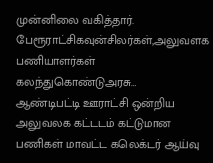முன்னிலை வகித்தார். பேரூராட்சிகவுன்சிலர்கள்,அலுவளக பணியாளர்கள் கலந்துகொண்டுஅரசு…
ஆண்டிபட்டி ஊராட்சி ஒன்றிய அலுவலக கட்டடம் கட்டுமான பணிகள் மாவட்ட கலெக்டர் ஆய்வு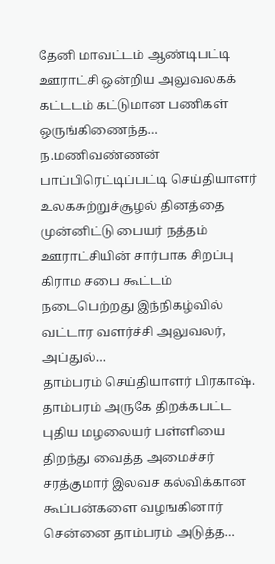தேனி மாவட்டம் ஆண்டிபட்டி ஊராட்சி ஒன்றிய அலுவலகக் கட்டடம் கட்டுமான பணிகள் ஒருங்கிணைந்த…
ந.மணிவண்ணன் பாப்பிரெட்டிப்பட்டி செய்தியாளர் உலகசுற்றுச்சூழல் தினத்தை முன்னிட்டு பையர் நத்தம் ஊராட்சியின் சார்பாக சிறப்பு கிராம சபை கூட்டம் நடைபெற்றது இந்நிகழ்வில் வட்டார வளர்ச்சி அலுவலர், அப்துல்…
தாம்பரம் செய்தியாளர் பிரகாஷ். தாம்பரம் அருகே திறக்கபட்ட புதிய மழலையர் பள்ளியை திறந்து வைத்த அமைச்சர் சரத்குமார் இலவச கல்விக்கான கூப்பன்களை வழஙகினார் சென்னை தாம்பரம் அடுத்த…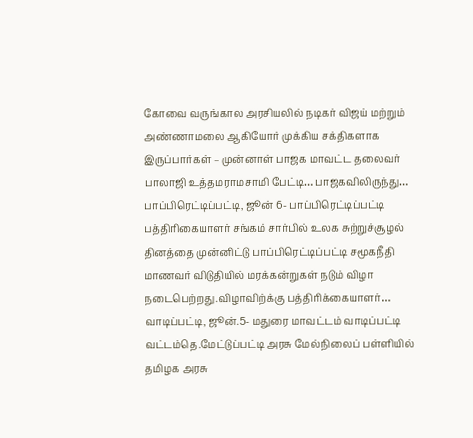கோவை வருங்கால அரசியலில் நடிகர் விஜய் மற்றும் அண்ணாமலை ஆகியோர் முக்கிய சக்திகளாக இருப்பார்கள் – முன்னாள் பாஜக மாவட்ட தலைவர் பாலாஜி உத்தமராமசாமி பேட்டி… பாஜகவிலிருந்து…
பாப்பிரெட்டிப்பட்டி, ஜூன் 6- பாப்பிரெட்டிப்பட்டி பத்திரிகையாளர் சங்கம் சார்பில் உலக சுற்றுச்சூழல் தினத்தை முன்னிட்டு பாப்பிரெட்டிப்பட்டி சமூகநீதி மாணவர் விடுதியில் மரக்கன்றுகள் நடும் விழா நடைபெற்றது.விழாவிற்க்கு பத்திரிக்கையாளர்…
வாடிப்பட்டி, ஜூன்.5- மதுரை மாவட்டம் வாடிப்பட்டி வட்டம்தெ.மேட்டுப்பட்டி அரசு மேல்நிலைப் பள்ளியில் தமிழக அரசு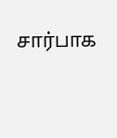சார்பாக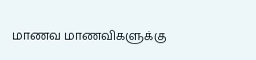மாணவ மாணவிகளுக்கு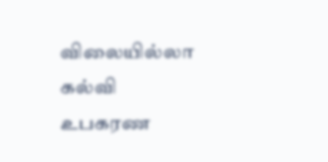விலையில்லா கல்வி உபகரண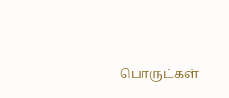பொருட்கள்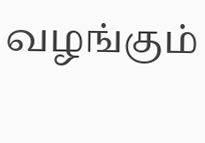வழங்கும்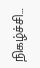நிகழ்ச்சி…